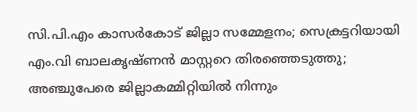സി.പി.എം കാസര്‍കോട് ജില്ലാ സമ്മേളനം; സെക്രട്ടറിയായി എം.വി ബാലകൃഷ്ണന്‍ മാസ്റ്ററെ തിരഞ്ഞെടുത്തു; അഞ്ചുപേരെ ജില്ലാകമ്മിറ്റിയിൽ നിന്നും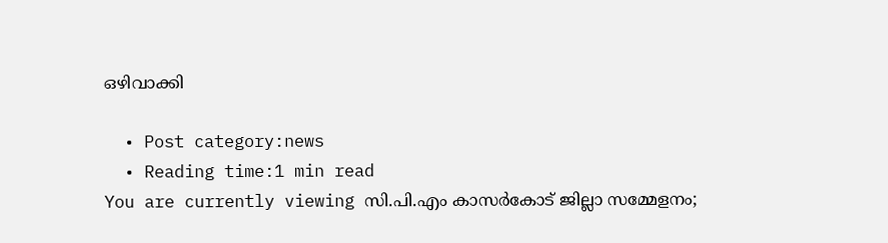ഒഴിവാക്കി

  • Post category:news
  • Reading time:1 min read
You are currently viewing സി.പി.എം കാസര്‍കോട് ജില്ലാ സമ്മേളനം;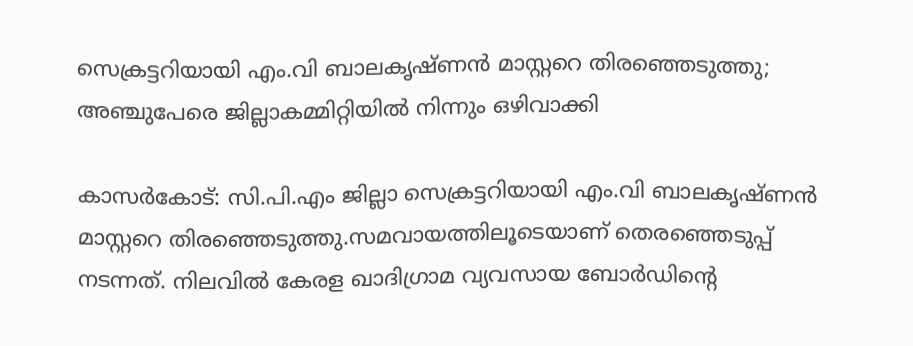സെക്രട്ടറിയായി എം.വി ബാലകൃഷ്ണന്‍ മാസ്റ്ററെ തിരഞ്ഞെടുത്തു; അഞ്ചുപേരെ ജില്ലാകമ്മിറ്റിയിൽ നിന്നും ഒഴിവാക്കി

കാസര്‍കോട്: സി.പി.എം ജില്ലാ സെക്രട്ടറിയായി എം.വി ബാലകൃഷ്ണന്‍ മാസ്റ്ററെ തിരഞ്ഞെടുത്തു.സമവായത്തിലൂടെയാണ് തെരഞ്ഞെടുപ്പ് നടന്നത്. നിലവില്‍ കേരള ഖാദിഗ്രാമ വ്യവസായ ബോര്‍ഡിന്റെ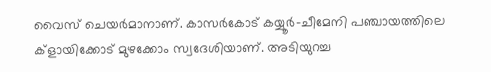വൈസ് ചെയര്‍മാനാണ്. കാസര്‍കോട് കയ്യൂര്‍-ചീമേനി പഞ്ചായത്തിലെ ക്ളായിക്കോട് മുഴക്കോം സ്വദേശിയാണ്. അടിയുറച്ച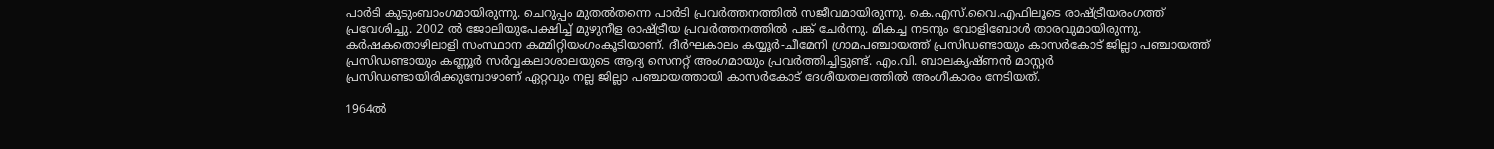പാര്‍ടി കുടുംബാംഗമായിരുന്നു. ചെറുപ്പം മുതല്‍തന്നെ പാര്‍ടി പ്രവര്‍ത്തനത്തില്‍ സജീവമായിരുന്നു. കെ.എസ്.വൈ.എഫിലൂടെ രാഷ്ട്രീയരംഗത്ത് പ്രവേശിച്ചു. 2002 ല്‍ ജോലിയുപേക്ഷിച്ച് മുഴുനീള രാഷ്ട്രീയ പ്രവര്‍ത്തനത്തില്‍ പങ്ക് ചേര്‍ന്നു. മികച്ച നടനും വോളിബോള്‍ താരവുമായിരുന്നു. കര്‍ഷകതൊഴിലാളി സംസ്ഥാന കമ്മിറ്റിയംഗംകൂടിയാണ്. ദീര്‍ഘകാലം കയ്യൂര്‍-ചീമേനി ഗ്രാമപഞ്ചായത്ത് പ്രസിഡണ്ടായും കാസര്‍കോട് ജില്ലാ പഞ്ചായത്ത് പ്രസിഡണ്ടായും കണ്ണൂര്‍ സര്‍വ്വകലാശാലയുടെ ആദ്യ സെനറ്റ് അംഗമായും പ്രവര്‍ത്തിച്ചിട്ടുണ്ട്. എം.വി. ബാലകൃഷ്ണന്‍ മാസ്റ്റര്‍ പ്രസിഡണ്ടായിരിക്കുമ്പോഴാണ് ഏറ്റവും നല്ല ജില്ലാ പഞ്ചായത്തായി കാസര്‍കോട് ദേശീയതലത്തില്‍ അംഗീകാരം നേടിയത്.

1964ല്‍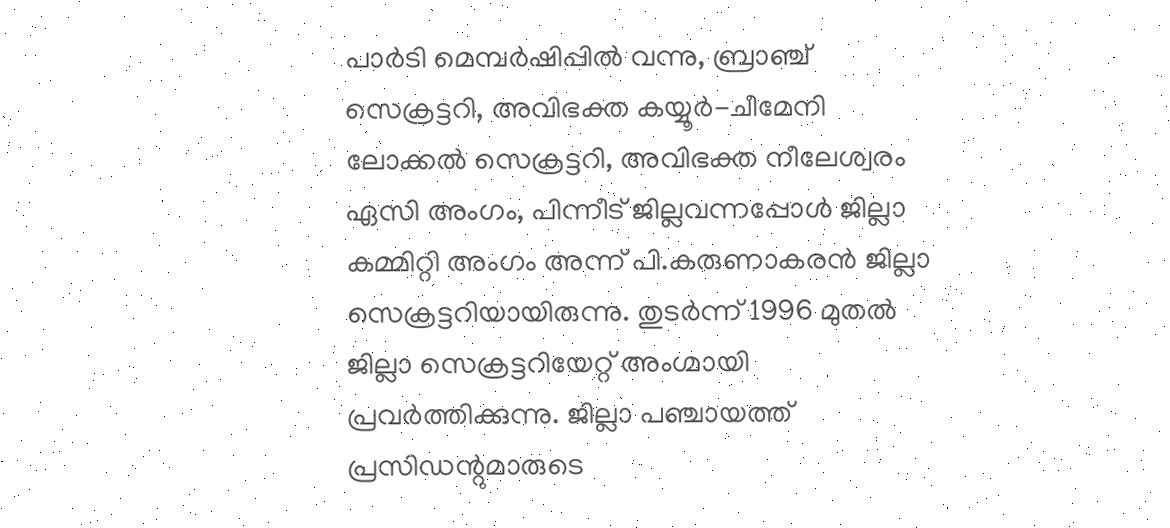പാര്‍ടി മെമ്പര്‍ഷിപ്പില്‍ വന്നു, ബ്രാഞ്ച് സെക്രട്ടറി, അവിഭക്ത കയ്യൂര്‍-ചീമേനി ലോക്കല്‍ സെക്രട്ടറി, അവിഭക്ത നീലേശ്വരം ഏസി അംഗം, പിന്നീട് ജില്ലവന്നപ്പോള്‍ ജില്ലാ കമ്മിറ്റി അംഗം അന്ന് പി.കരുണാകരന്‍ ജില്ലാ സെക്രട്ടറിയായിരുന്നു. തുടര്‍ന്ന് 1996 മുതല്‍ ജില്ലാ സെക്രട്ടറിയേറ്റ് അംഗ്മായി പ്രവര്‍ത്തിക്കുന്നു. ജില്ലാ പഞ്ചായത്ത് പ്രസിഡന്റുമാരുടെ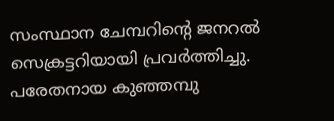സംസ്ഥാന ചേമ്പറിന്റെ ജനറല്‍ സെക്രട്ടറിയായി പ്രവര്‍ത്തിച്ചു. പരേതനായ കുഞ്ഞമ്പു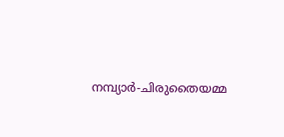നമ്പ്യാര്‍-ചിരുതൈയമ്മ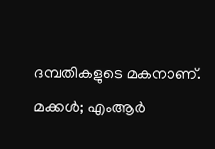ദമ്പതികളുടെ മകനാണ്. മക്കള്‍; എംആര്‍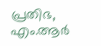പ്രതിഭ, എം.ആര്‍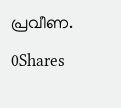പ്രവീണ.

0Shares